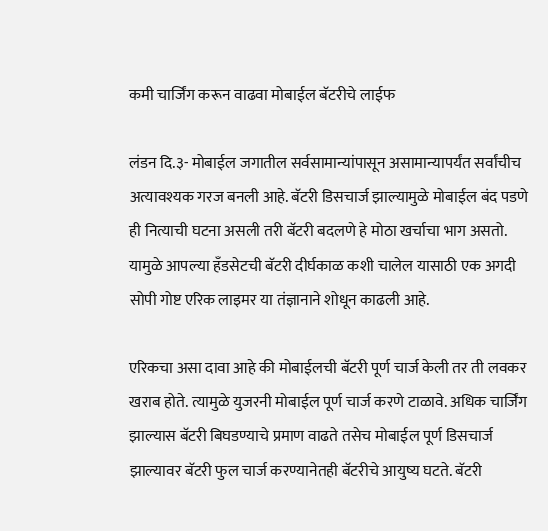कमी चार्जिंग करून वाढवा मोबाईल बॅटरीचे लाईफ

लंडन दि.३- मोबाईल जगातील सर्वसामान्यांपासून असामान्यापर्यंत सर्वांचीच अत्यावश्यक गरज बनली आहे. बॅटरी डिसचार्ज झाल्यामुळे मोबाईल बंद पडणे ही नित्याची घटना असली तरी बॅटरी बदलणे हे मोठा खर्चाचा भाग असतो. यामुळे आपल्या हँडसेटची बॅटरी दीर्घकाळ कशी चालेल यासाठी एक अगदी सोपी गोष्ट एरिक लाइमर या तंज्ञानाने शोधून काढली आहे.

एरिकचा असा दावा आहे की मोबाईलची बॅटरी पूर्ण चार्ज केली तर ती लवकर खराब होते. त्यामुळे युजरनी मोबाईल पूर्ण चार्ज करणे टाळावे. अधिक चार्जिंग झाल्यास बॅटरी बिघडण्याचे प्रमाण वाढते तसेच मोबाईल पूर्ण डिसचार्ज झाल्यावर बॅटरी फुल चार्ज करण्यानेतही बॅटरीचे आयुष्य घटते. बॅटरी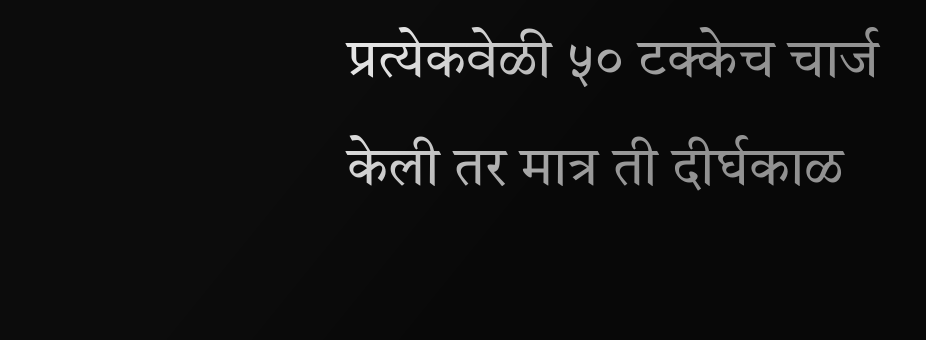प्रत्येकवेळी ५० टक्केच चार्ज केली तर मात्र ती दीर्घकाळ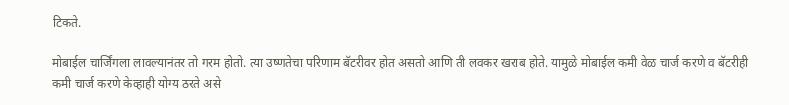टिकते.

मोबाईल चार्जिंगला लावल्यानंतर तो गरम होतो. त्या उष्णतेचा परिणाम बॅटरीवर होत असतो आणि ती लवकर खराब होते. यामुळे मोबाईल कमी वेळ चार्ज करणे व बॅटरीही कमी चार्ज करणे केव्हाही योग्य ठरते असे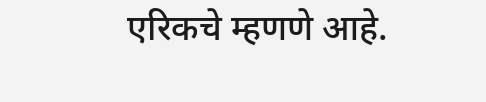एरिकचे म्हणणे आहे.